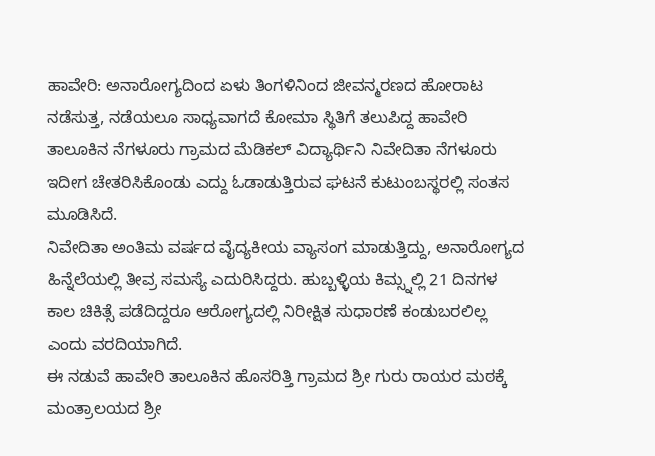ಹಾವೇರಿ: ಅನಾರೋಗ್ಯದಿಂದ ಏಳು ತಿಂಗಳಿನಿಂದ ಜೀವನ್ಮರಣದ ಹೋರಾಟ ನಡೆಸುತ್ತ, ನಡೆಯಲೂ ಸಾಧ್ಯವಾಗದೆ ಕೋಮಾ ಸ್ಥಿತಿಗೆ ತಲುಪಿದ್ದ ಹಾವೇರಿ ತಾಲೂಕಿನ ನೆಗಳೂರು ಗ್ರಾಮದ ಮೆಡಿಕಲ್ ವಿದ್ಯಾರ್ಥಿನಿ ನಿವೇದಿತಾ ನೆಗಳೂರು ಇದೀಗ ಚೇತರಿಸಿಕೊಂಡು ಎದ್ದು ಓಡಾಡುತ್ತಿರುವ ಘಟನೆ ಕುಟುಂಬಸ್ಥರಲ್ಲಿ ಸಂತಸ ಮೂಡಿಸಿದೆ.
ನಿವೇದಿತಾ ಅಂತಿಮ ವರ್ಷದ ವೈದ್ಯಕೀಯ ವ್ಯಾಸಂಗ ಮಾಡುತ್ತಿದ್ದು, ಅನಾರೋಗ್ಯದ ಹಿನ್ನೆಲೆಯಲ್ಲಿ ತೀವ್ರ ಸಮಸ್ಯೆ ಎದುರಿಸಿದ್ದರು. ಹುಬ್ಬಳ್ಳಿಯ ಕಿಮ್ಸ್ನಲ್ಲಿ 21 ದಿನಗಳ ಕಾಲ ಚಿಕಿತ್ಸೆ ಪಡೆದಿದ್ದರೂ ಆರೋಗ್ಯದಲ್ಲಿ ನಿರೀಕ್ಷಿತ ಸುಧಾರಣೆ ಕಂಡುಬರಲಿಲ್ಲ ಎಂದು ವರದಿಯಾಗಿದೆ.
ಈ ನಡುವೆ ಹಾವೇರಿ ತಾಲೂಕಿನ ಹೊಸರಿತ್ತಿ ಗ್ರಾಮದ ಶ್ರೀ ಗುರು ರಾಯರ ಮಠಕ್ಕೆ ಮಂತ್ರಾಲಯದ ಶ್ರೀ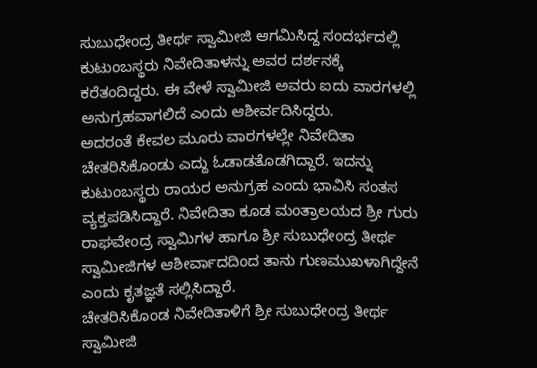ಸುಬುಧೇಂದ್ರ ತೀರ್ಥ ಸ್ವಾಮೀಜಿ ಆಗಮಿಸಿದ್ದ ಸಂದರ್ಭದಲ್ಲಿ ಕುಟುಂಬಸ್ಥರು ನಿವೇದಿತಾಳನ್ನು ಅವರ ದರ್ಶನಕ್ಕೆ ಕರೆತಂದಿದ್ದರು. ಈ ವೇಳೆ ಸ್ವಾಮೀಜಿ ಅವರು ಐದು ವಾರಗಳಲ್ಲಿ ಅನುಗ್ರಹವಾಗಲಿದೆ ಎಂದು ಆಶೀರ್ವದಿಸಿದ್ದರು.
ಅದರಂತೆ ಕೇವಲ ಮೂರು ವಾರಗಳಲ್ಲೇ ನಿವೇದಿತಾ ಚೇತರಿಸಿಕೊಂಡು ಎದ್ದು ಓಡಾಡತೊಡಗಿದ್ದಾರೆ. ಇದನ್ನು ಕುಟುಂಬಸ್ಥರು ರಾಯರ ಅನುಗ್ರಹ ಎಂದು ಭಾವಿಸಿ ಸಂತಸ ವ್ಯಕ್ತಪಡಿಸಿದ್ದಾರೆ. ನಿವೇದಿತಾ ಕೂಡ ಮಂತ್ರಾಲಯದ ಶ್ರೀ ಗುರು ರಾಘವೇಂದ್ರ ಸ್ವಾಮಿಗಳ ಹಾಗೂ ಶ್ರೀ ಸುಬುಧೇಂದ್ರ ತೀರ್ಥ ಸ್ವಾಮೀಜಿಗಳ ಆಶೀರ್ವಾದದಿಂದ ತಾನು ಗುಣಮುಖಳಾಗಿದ್ದೇನೆ ಎಂದು ಕೃತಜ್ಞತೆ ಸಲ್ಲಿಸಿದ್ದಾರೆ.
ಚೇತರಿಸಿಕೊಂಡ ನಿವೇದಿತಾಳಿಗೆ ಶ್ರೀ ಸುಬುಧೇಂದ್ರ ತೀರ್ಥ ಸ್ವಾಮೀಜಿ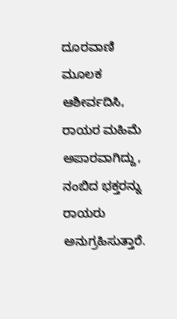ದೂರವಾಣಿ ಮೂಲಕ ಆಶೀರ್ವದಿಸಿ, ರಾಯರ ಮಹಿಮೆ ಅಪಾರವಾಗಿದ್ದು, ನಂಬಿದ ಭಕ್ತರನ್ನು ರಾಯರು ಅನುಗ್ರಹಿಸುತ್ತಾರೆ.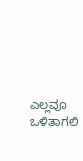ಎಲ್ಲವೂ ಒಳಿತಾಗಲಿ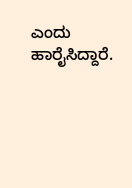ಎಂದು ಹಾರೈಸಿದ್ದಾರೆ.